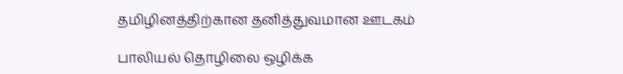தமிழினத்திற்கான தனித்துவமான ஊடகம்

பாலியல் தொழிலை ஒழிக்க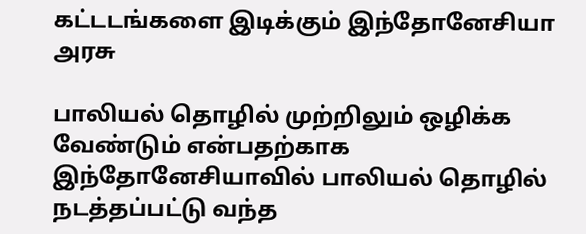கட்டடங்களை இடிக்கும் இந்தோனேசியா அரசு

பாலியல் தொழில் முற்றிலும் ஒழிக்க வேண்டும் என்பதற்காக இந்தோனேசியாவில் பாலியல் தொழில் நடத்தப்பட்டு வந்த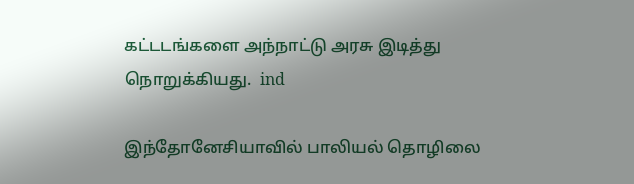கட்டடங்களை அந்நாட்டு அரசு இடித்து நொறுக்கியது.  ind

இந்தோனேசியாவில் பாலியல் தொழிலை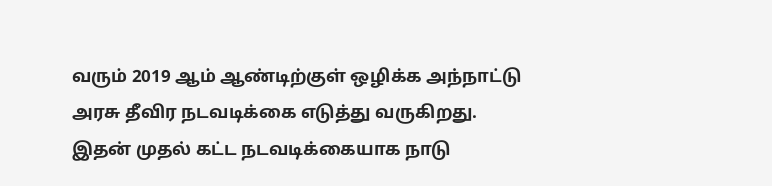வரும் 2019 ஆம் ஆண்டிற்குள் ஒழிக்க அந்நாட்டு அரசு தீவிர நடவடிக்கை எடுத்து வருகிறது. இதன் முதல் கட்ட நடவடிக்கையாக நாடு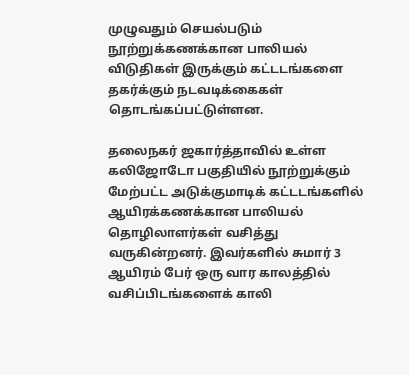முழுவதும் செயல்படும் நூற்றுக்கணக்கான பாலியல் விடுதிகள் இருக்கும் கட்டடங்களை தகர்க்கும் நடவடிக்கைகள் தொடங்கப்பட்டுள்ளன.

தலைநகர் ஜகார்த்தாவில் உள்ள கலிஜோடோ பகுதியில் நூற்றுக்கும் மேற்பட்ட அடுக்குமாடிக் கட்டடங்களில் ஆயிரக்கணக்கான பாலியல் தொழிலாளர்கள் வசித்து வருகின்றனர். இவர்களில் சுமார் 3 ஆயிரம் பேர் ஒரு வார காலத்தில் வசிப்பிடங்களைக் காலி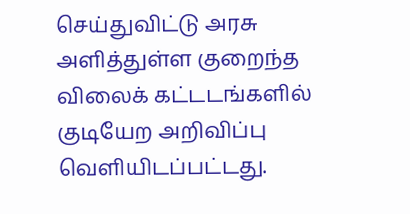செய்துவிட்டு அரசு அளித்துள்ள குறைந்த விலைக் கட்டடங்களில் குடியேற அறிவிப்பு வெளியிடப்பட்டது.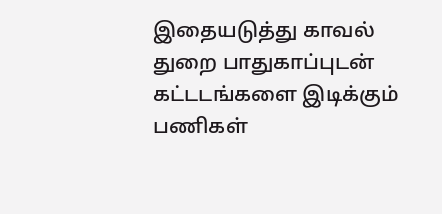இதையடுத்து காவல் துறை பாதுகாப்புடன் கட்டடங்களை இடிக்கும் பணிகள்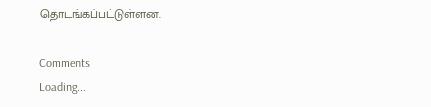தொடங்கப்பட்டுள்ளன.

Comments
Loading...